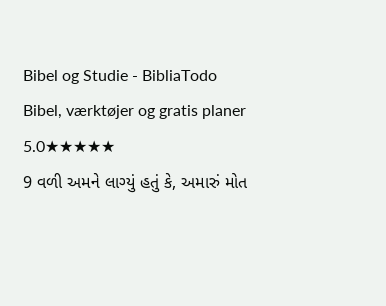Bibel og Studie - BibliaTodo
Bibel, værktøjer og gratis planer
5.0★★★★★
9 વળી અમને લાગ્યું હતું કે, અમારું મોત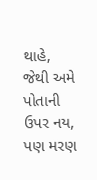થાહે, જેથી અમે પોતાની ઉપર નય, પણ મરણ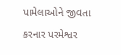પામેલાઓને જીવતા કરનાર પરમેશ્વર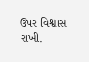ઉપર વિશ્વાસ રાખી.